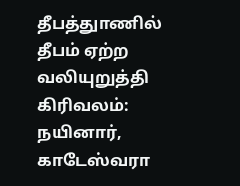தீபத்துாணில் தீபம் ஏற்ற வலியுறுத்தி கிரிவலம்: நயினார், காடேஸ்வரா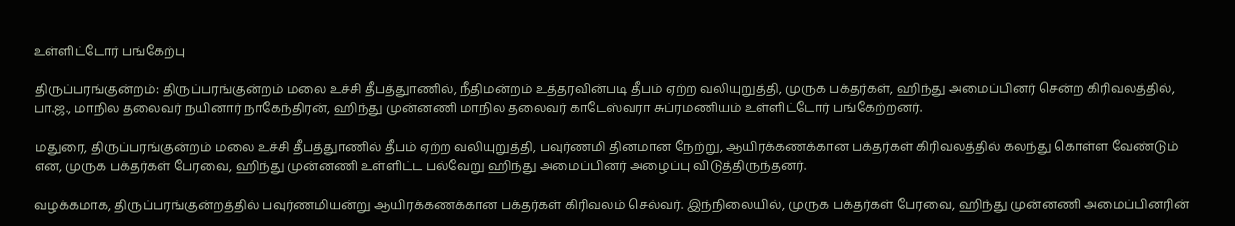உள்ளிட்டோர் பங்கேற்பு

திருப்பரங்குன்றம்: திருப்பரங்குன்றம் மலை உச்சி தீபத்துாணில், நீதிமன்றம் உத்தரவின்படி தீபம் ஏற்ற வலியுறுத்தி, முருக பக்தர்கள், ஹிந்து அமைப்பினர் சென்ற கிரிவலத்தில், பா.ஜ., மாநில தலைவர் நயினார் நாகேந்திரன், ஹிந்து முன்னணி மாநில தலைவர் காடேஸ்வரா சுப்ரமணியம் உள்ளிட்டோர் பங்கேற்றனர்.

மதுரை, திருப்பரங்குன்றம் மலை உச்சி தீபத்துாணில் தீபம் ஏற்ற வலியுறுத்தி, பவுர்ணமி தினமான நேற்று, ஆயிரக்கணக்கான பக்தர்கள் கிரிவலத்தில் கலந்து கொள்ள வேண்டும் என, முருக பக்தர்கள் பேரவை, ஹிந்து முன்னணி உள்ளிட்ட பல்வேறு ஹிந்து அமைப்பினர் அழைப்பு விடுத்திருந்தனர்.

வழக்கமாக, திருப்பரங்குன்றத்தில் பவுர்ணமியன்று ஆயிரக்கணக்கான பக்தர்கள் கிரிவலம் செல்வர். இந்நிலையில், முருக பக்தர்கள் பேரவை, ஹிந்து முன்னணி அமைப்பினரின்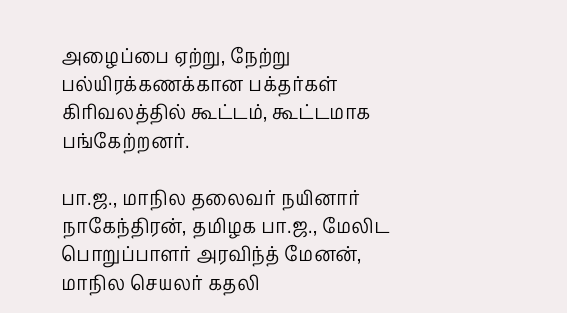அழைப்பை ஏற்று, நேற்று பல்யிரக்கணக்கான பக்தர்கள் கிரிவலத்தில் கூட்டம், கூட்டமாக பங்கேற்றனர்.

பா.ஜ., மாநில தலைவர் நயினார் நாகேந்திரன், தமிழக பா.ஜ., மேலிட பொறுப்பாளர் அரவிந்த் மேனன், மாநில செயலர் கதலி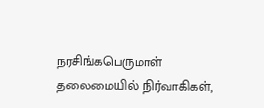நரசிங்கபெருமாள் தலைமையில் நிர்வாகிகள்,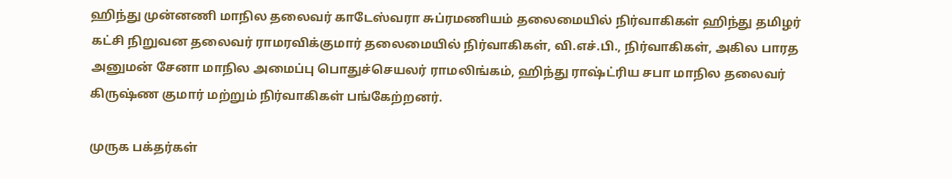ஹிந்து முன்னணி மாநில தலைவர் காடேஸ்வரா சுப்ரமணியம் தலைமையில் நிர்வாகிகள் ஹிந்து தமிழர் கட்சி நிறுவன தலைவர் ராமரவிக்குமார் தலைமையில் நிர்வாகிகள், வி.எச்.பி., நிர்வாகிகள், அகில பாரத அனுமன் சேனா மாநில அமைப்பு பொதுச்செயலர் ராமலிங்கம், ஹிந்து ராஷ்ட்ரிய சபா மாநில தலைவர் கிருஷ்ண குமார் மற்றும் நிர்வாகிகள் பங்கேற்றனர்.

முருக பக்தர்கள்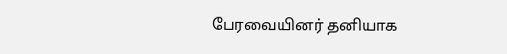பேரவையினர் தனியாக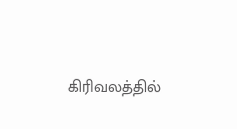கிரிவலத்தில்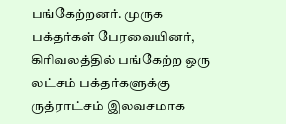பங்கேற்றனர். முருக பக்தர்கள் பேரவையினர், கிரிவலத்தில் பங்கேற்ற ஒரு லட்சம் பக்தர்களுக்கு ருத்ராட்சம் இலவசமாக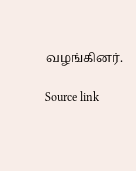வழங்கினர்.

Source link